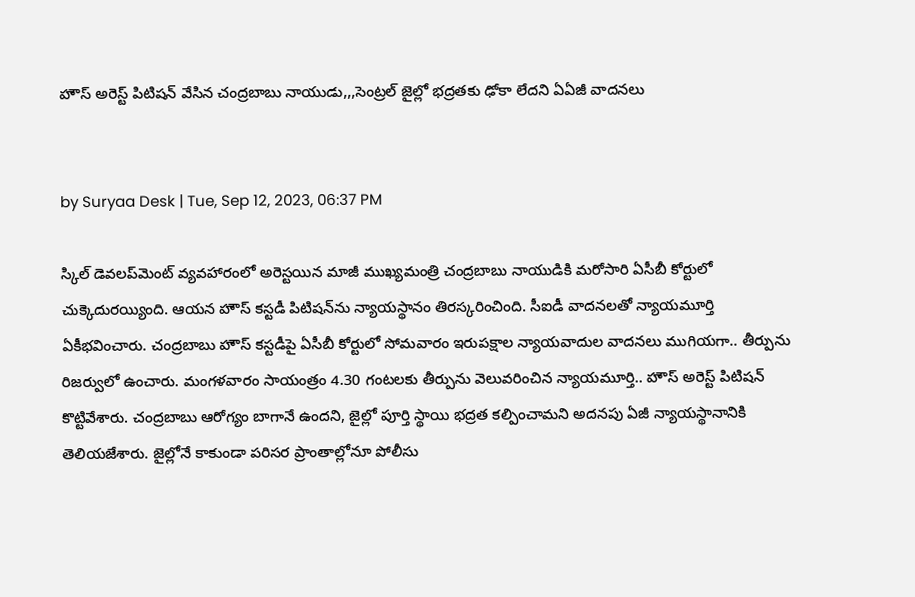హౌస్ అరెస్ట్ పిటిషన్ వేసిన చంద్రబాబు నాయుడు,,,సెంట్రల్ జైల్లో భద్రతకు ఢోకా లేదని ఏఏజీ వాదనలు


by Suryaa Desk | Tue, Sep 12, 2023, 06:37 PM

స్కిల్ డెవలప్‌మెంట్ వ్యవహారంలో అరెస్టయిన మాజీ ముఖ్యమంత్రి చంద్రబాబు నాయుడికి మరోసారి ఏసీబీ కోర్టులో చుక్కెదురయ్యింది. ఆయన హౌస్‌ కస్టడీ పిటిషన్‌ను న్యాయస్థానం తిరస్కరించింది. సీఐడీ వాదనలతో న్యాయమూర్తి ఏకీభవించారు. చంద్రబాబు హౌస్‌ కస్టడీపై ఏసీబీ కోర్టులో సోమవారం ఇరుపక్షాల న్యాయవాదుల వాదనలు ముగియగా.. తీర్పును రిజర్వులో ఉంచారు. మంగళవారం సాయంత్రం 4.30 గంటలకు తీర్పును వెలువరించిన న్యాయమూర్తి.. హౌస్ అరెస్ట్ పిటిషన్ కొట్టివేశారు. చంద్రబాబు ఆరోగ్యం బాగానే ఉందని, జైల్లో పూర్తి స్థాయి భద్రత కల్పించామని అదనపు ఏజీ న్యాయస్థానానికి తెలియజేశారు. జైల్లోనే కాకుండా పరిసర ప్రాంతాల్లోనూ పోలీసు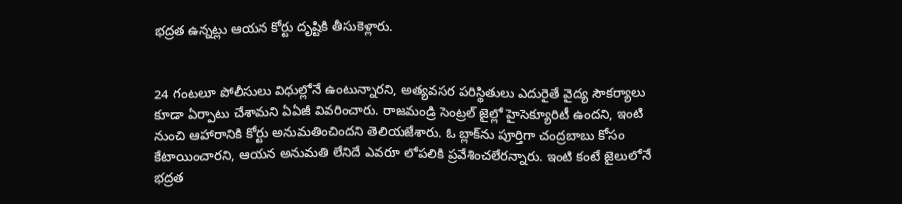భద్రత ఉన్నట్లు ఆయన కోర్టు దృష్టికి తీసుకెళ్లారు.


24 గంటలూ పోలీసులు విధుల్లోనే ఉంటున్నారని, అత్యవసర పరిస్థితులు ఎదురైతే వైద్య సౌకర్యాలు కూడా ఏర్పాటు చేశామని ఏఏజీ వివరించారు. రాజమండ్రి సెంట్రల్ జైల్లో హైసెక్యూరిటీ ఉందని, ఇంటి నుంచి ఆహారానికి కోర్టు అనుమతించిందని తెలియజేశారు. ఓ బ్లాక్‌ను పూర్తిగా చంద్రబాబు కోసం కేటాయించారని, ఆయన అనుమతి లేనిదే ఎవరూ లోపలికి ప్రవేశించలేరన్నారు. ఇంటి కంటే జైలులోనే భద్రత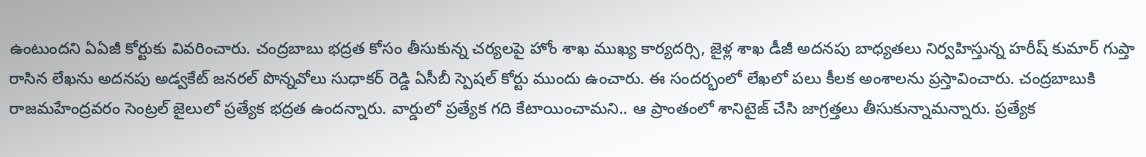ఉంటుందని ఏఏజీ కోర్టుకు వివరించారు. చంద్రబాబు భద్రత కోసం తీసుకున్న చర్యలపై హోం శాఖ ముఖ్య కార్యదర్సి, జైళ్ల శాఖ డీజీ అదనపు బాధ్యతలు నిర్వహిస్తున్న హరీష్ కుమార్ గుప్తా రాసిన లేఖను అదనపు అడ్వకేట్ జనరల్ పొన్నవోలు సుధాకర్ రెడ్డి ఏసీబీ స్పెషల్ కోర్టు ముందు ఉంచారు. ఈ సందర్భంలో లేఖలో పలు కీలక అంశాలను ప్రస్తావించారు. చంద్రబాబుకి రాజమహేంద్రవరం సెంట్రల్ జైలులో ప్రత్యేక భద్రత ఉందన్నారు. వార్డులో ప్రత్యేక గది కేటాయించామని.. ఆ ప్రాంతంలో శానిటైజ్ చేసి జాగ్రత్తలు తీసుకున్నామన్నారు. ప్రత్యేక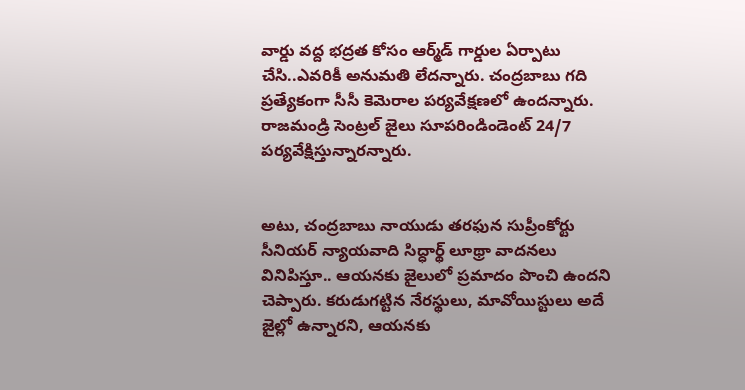వార్డు వద్ద భద్రత కోసం ఆర్మ్‌డ్ గార్డుల ఏర్పాటు చేసి..ఎవరికీ అనుమతి లేదన్నారు. చంద్రబాబు గది ప్రత్యేకంగా సీసీ కెమెరాల పర్యవేక్షణలో ఉందన్నారు. రాజమండ్రి సెంట్రల్ జైలు సూపరిండిండెంట్ 24/7 పర్యవేక్షిస్తున్నారన్నారు.


అటు, చంద్రబాబు నాయుడు తరఫున సుప్రీంకోర్టు సీనియర్ న్యాయవాది సిద్ధార్థ్‌ లూథ్రా వాదనలు వినిపిస్తూ.. ఆయనకు జైలులో ప్రమాదం పొంచి ఉందని చెప్పారు. కరుడుగట్టిన నేరస్థులు, మావోయిస్టులు అదే జైల్లో ఉన్నారని, ఆయనకు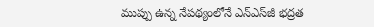ముప్పు ఉన్న నేపథ్యంలోనే ఎన్‌ఎస్‌జీ భద్రత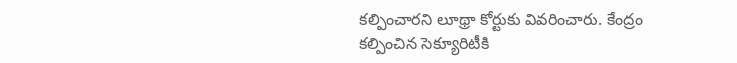కల్పించారని లూథ్రా కోర్టుకు వివరించారు. కేంద్రం కల్పించిన సెక్యూరిటీకి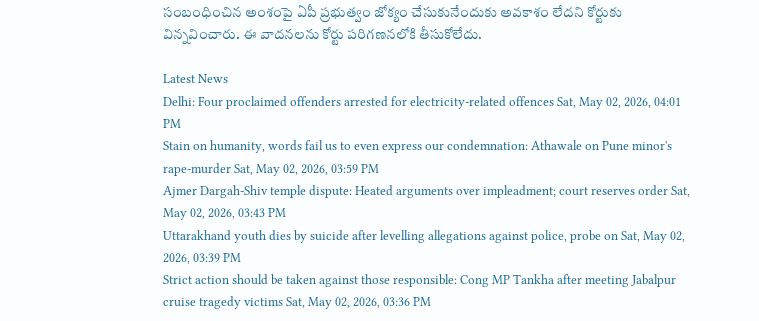సంబంధించిన అంశంపై ఏపీ ప్రభుత్వం జోక్యం చేసుకునేందుకు అవకాశం లేదని కోర్టుకు విన్నవించారు. ఈ వాదనలను కోర్టు పరిగణనలోకి తీసుకోలేదు.

Latest News
Delhi: Four proclaimed offenders arrested for electricity-related offences Sat, May 02, 2026, 04:01 PM
Stain on humanity, words fail us to even express our condemnation: Athawale on Pune minor's rape-murder Sat, May 02, 2026, 03:59 PM
Ajmer Dargah-Shiv temple dispute: Heated arguments over impleadment; court reserves order Sat, May 02, 2026, 03:43 PM
Uttarakhand youth dies by suicide after levelling allegations against police, probe on Sat, May 02, 2026, 03:39 PM
Strict action should be taken against those responsible: Cong MP Tankha after meeting Jabalpur cruise tragedy victims Sat, May 02, 2026, 03:36 PM